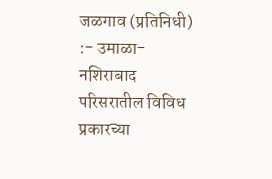जळगाव (प्रतिनिधी) :- उमाळा-नशिराबाद परिसरातील विविध प्रकारच्या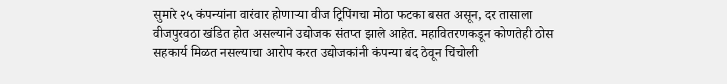सुमारे २५ कंपन्यांना वारंवार होणाऱ्या वीज ट्रिपिंगचा मोठा फटका बसत असून, दर तासाला वीजपुरवठा खंडित होत असल्याने उद्योजक संतप्त झाले आहेत. महावितरणकडून कोणतेही ठोस सहकार्य मिळत नसल्याचा आरोप करत उद्योजकांनी कंपन्या बंद ठेवून चिंचोली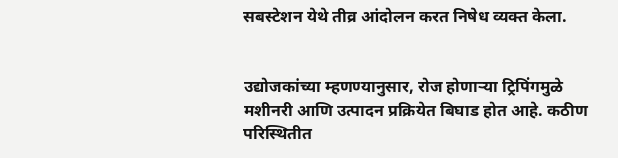सबस्टेशन येथे तीव्र आंदोलन करत निषेध व्यक्त केला.


उद्योजकांच्या म्हणण्यानुसार, रोज होणाऱ्या ट्रिपिंगमुळे मशीनरी आणि उत्पादन प्रक्रियेत बिघाड होत आहे. कठीण परिस्थितीत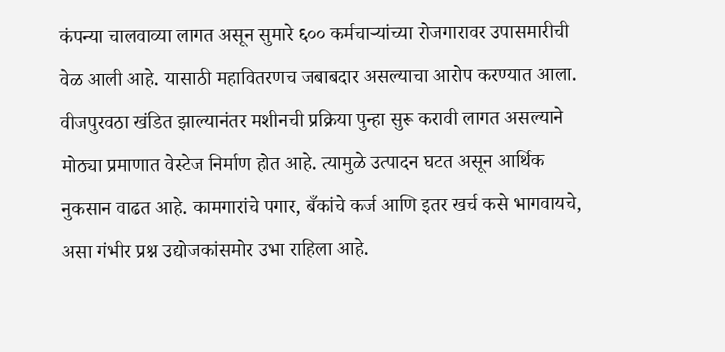कंपन्या चालवाव्या लागत असून सुमारे ६०० कर्मचाऱ्यांच्या रोजगारावर उपासमारीची वेळ आली आहे. यासाठी महावितरणच जबाबदार असल्याचा आरोप करण्यात आला.
वीजपुरवठा खंडित झाल्यानंतर मशीनची प्रक्रिया पुन्हा सुरू करावी लागत असल्याने मोठ्या प्रमाणात वेस्टेज निर्माण होत आहे. त्यामुळे उत्पादन घटत असून आर्थिक नुकसान वाढत आहे. कामगारांचे पगार, बँकांचे कर्ज आणि इतर खर्च कसे भागवायचे, असा गंभीर प्रश्न उद्योजकांसमोर उभा राहिला आहे.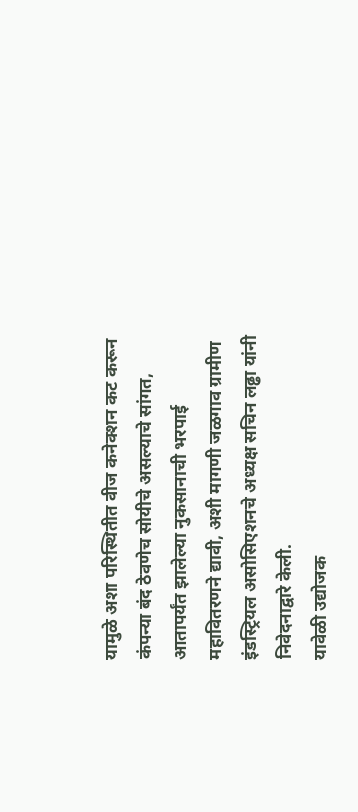यामुळे अशा परिस्थितीत वीज कनेक्शन कट करून कंपन्या बंद ठेवणेच सोयीचे असल्याचे सांगत, आतापर्यंत झालेल्या नुकसानाची भरपाई महावितरणने द्यावी, अशी मागणी जळगाव ग्रामीण इंडस्ट्रियल असोसिएशनचे अध्यक्ष सचिन लढ्ढा यांनी निवेदनाद्वारे केली.
यावेळी उद्योजक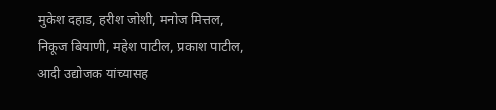मुकेश दहाड, हरीश जोशी, मनोज मित्तल, निकूज बियाणी, महेश पाटील, प्रकाश पाटील, आदी उद्योजक यांच्यासह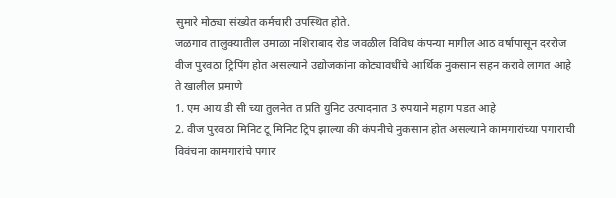सुमारे मोठ्या संख्येत कर्मचारी उपस्थित होते.
जळगाव तालुक्यातील उमाळा नशिराबाद रोड जवळील विविध कंपन्या मागील आठ वर्षापासून दररोज वीज पुरवठा ट्रिपिंग होत असल्याने उद्योजकांना कोट्यावधींचे आर्थिक नुकसान सहन करावे लागत आहे ते खालील प्रमाणे
1. एम आय डी सी च्या तुलनेत त प्रति युनिट उत्पादनात 3 रुपयाने महाग पडत आहे
2. वीज पुरवठा मिनिट टू मिनिट ट्रिप झाल्या की कंपनीचे नुकसान होत असल्याने कामगारांच्या पगाराची विवंचना कामगारांचे पगार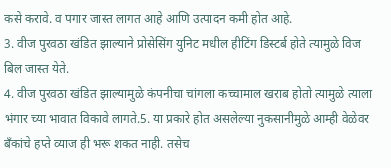कसे करावे. व पगार जास्त लागत आहे आणि उत्पादन कमी होत आहे.
3. वीज पुरवठा खंडित झाल्याने प्रोसेसिंग युनिट मधील हीटिंग डिस्टर्ब होते त्यामुळे विज बिल जास्त येते.
4. वीज पुरवठा खंडित झाल्यामुळे कंपनीचा चांगला कच्चामाल खराब होतो त्यामुळे त्याला भंगार च्या भावात विकावे लागते.5. या प्रकारे होत असलेल्या नुकसानीमुळे आम्ही वेळेवर बँकांचे हप्ते व्याज ही भरू शकत नाही. तसेच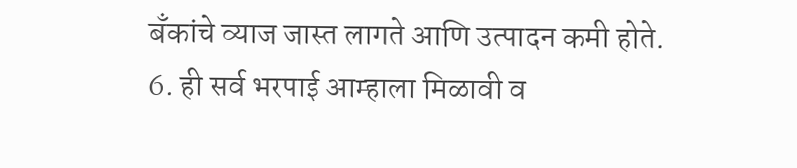बँकांचे व्याज जास्त लागते आणि उत्पादन कमी होते.
6. ही सर्व भरपाई आम्हाला मिळावी व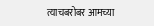त्याचबरोबर आमच्या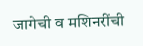जागेची व मशिनरींची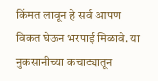किंमत लावून हे सर्व आपण विकत घेऊन भरपाई मिळावे. या नुकसानीच्या कचाट्यातून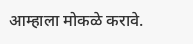आम्हाला मोकळे करावे.